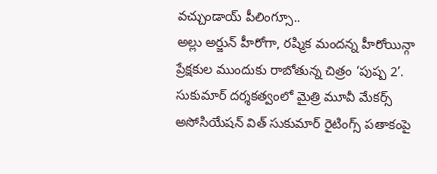వచ్చుండాయ్ పీలింగ్సూ..
అల్లు అర్జున్ హీరోగా, రష్మిక మందన్న హీరోయిన్గా ప్రేక్షకుల ముందుకు రాబోతున్న చిత్రం ‘పుష్ప 2’. సుకుమార్ దర్శకత్వంలో మైత్రి మూవీ మేకర్స్ అసోసియేషన్ విత్ సుకుమార్ రైటింగ్స్ పతాకంపై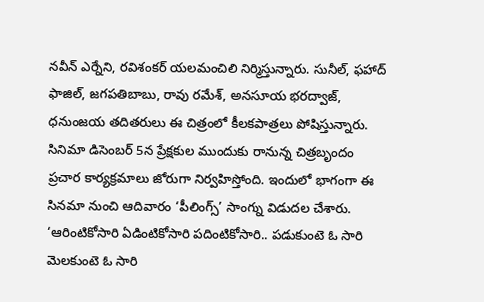నవీన్ ఎర్నేని, రవిశంకర్ యలమంచిలి నిర్మిస్తున్నారు. సునీల్, ఫహాద్ ఫాజిల్, జగపతిబాబు, రావు రమేశ్, అనసూయ భరద్వాజ్, ధనుంజయ తదితరులు ఈ చిత్రంలో కీలకపాత్రలు పోషిస్తున్నారు.
సినిమా డిసెంబర్ 5న ప్రేక్షకుల ముందుకు రానున్న చిత్రబృందం ప్రచార కార్యక్రమాలు జోరుగా నిర్వహిస్తోంది. ఇందులో భాగంగా ఈ సినమా నుంచి ఆదివారం ‘పీలింగ్స్’ సాంగ్ను విడుదల చేశారు. ‘ఆరింటికోసారి ఏడింటికోసారి పదింటికోసారి.. పడుకుంటె ఓ సారి మెలకుంటె ఓ సారి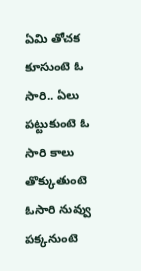ఏమి తోచక కూసుంటె ఓ సారి.. ఏలు పట్టుకుంటె ఓ సారి కాలు తొక్కుతుంటె ఓసారి నువ్వు పక్కనుంటె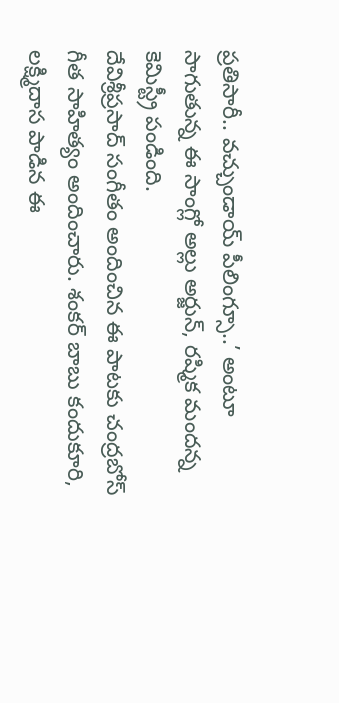ప్రతిసారీ.. వచ్చుండాయ్ పీలింగ్సూ..’ అంటూ సాగుతున్న ఈ సాంగ్లో అల్లు అర్జున్, రష్మిక మందన్న కెమిస్ట్రీ పండింది.
దేవిశ్రీప్రసాద్ సంగీతం అందించిన ఈ పాటకు చంద్రబోస్ గీత సాహిత్యం అందించారు. శంకర్ బాబు కందుకూరి, లక్ష్మిదాస పాడిన ఈ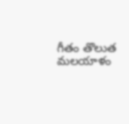గీతం తొలుత మలయాళం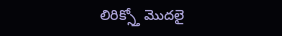లిరిక్స్తో మొదలై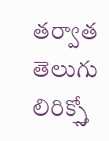తర్వాత తెలుగు లిరిక్స్తో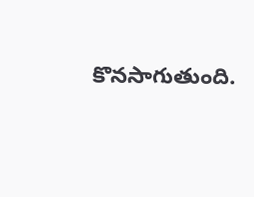కొనసాగుతుంది.